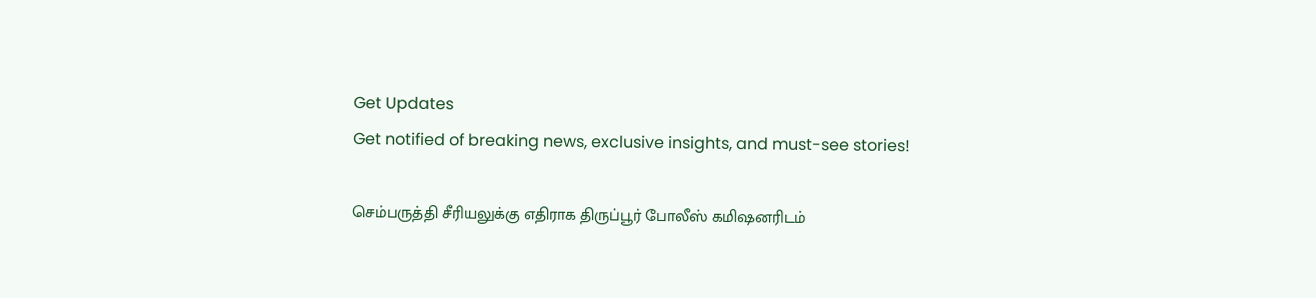Get Updates
Get notified of breaking news, exclusive insights, and must-see stories!

செம்பருத்தி சீரியலுக்கு எதிராக திருப்பூர் போலீஸ் கமிஷனரிடம்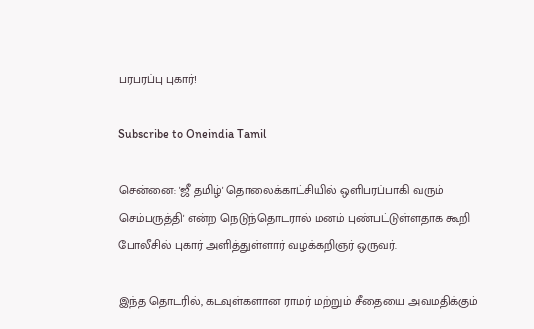பரபரப்பு புகார்!

Subscribe to Oneindia Tamil

சென்னை: 'ஜீ தமிழ்' தொலைக்காட்சியில் ஒளிபரப்பாகி வரும் செம்பருத்தி' என்ற நெடுந்தொடரால் மனம் புண்பட்டுள்ளதாக கூறி போலீசில் புகார் அளித்துள்ளார் வழக்கறிஞர் ஒருவர்.

இந்த தொடரில், கடவுள்களான ராமர் மற்றும் சீதையை அவமதிக்கும்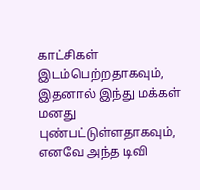காட்சிகள் இடம்பெற்றதாகவும், இதனால் இந்து மக்கள் மனது புண்பட்டுள்ளதாகவும், எனவே அந்த டிவி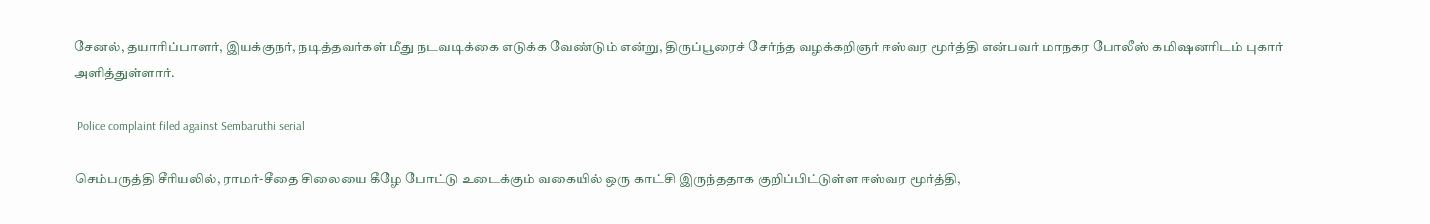சேனல், தயாரிப்பாளர், இயக்குநர், நடித்தவர்கள் மீது நடவடிக்கை எடுக்க வேண்டும் என்று, திருப்பூரைச் சேர்ந்த வழக்கறிஞர் ஈஸ்வர மூர்த்தி என்பவர் மாநகர போலீஸ் கமிஷனரிடம் புகார் அளித்துள்ளார்.

 Police complaint filed against Sembaruthi serial

செம்பருத்தி சீரியலில், ராமர்-சீதை சிலையை கீழே போட்டு உடைக்கும் வகையில் ஒரு காட்சி இருந்ததாக குறிப்பிட்டுள்ள ஈஸ்வர மூர்த்தி,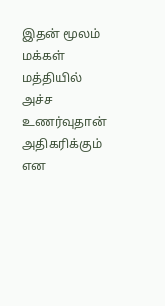இதன் மூலம் மக்கள் மத்தியில் அச்ச உணர்வுதான் அதிகரிக்கும் என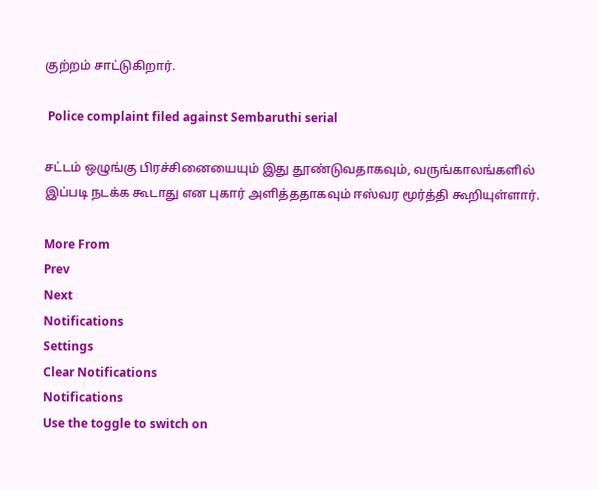குற்றம் சாட்டுகிறார்.

 Police complaint filed against Sembaruthi serial

சட்டம் ஒழுங்கு பிரச்சினையையும் இது தூண்டுவதாகவும், வருங்காலங்களில் இப்படி நடக்க கூடாது என புகார் அளித்ததாகவும் ஈஸ்வர மூர்த்தி கூறியுள்ளார்.

More From
Prev
Next
Notifications
Settings
Clear Notifications
Notifications
Use the toggle to switch on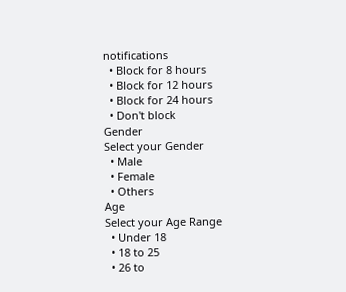notifications
  • Block for 8 hours
  • Block for 12 hours
  • Block for 24 hours
  • Don't block
Gender
Select your Gender
  • Male
  • Female
  • Others
Age
Select your Age Range
  • Under 18
  • 18 to 25
  • 26 to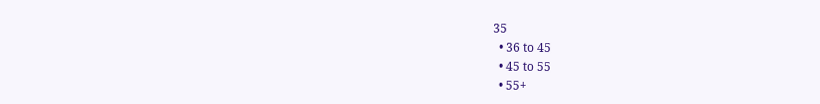35
  • 36 to 45
  • 45 to 55
  • 55+